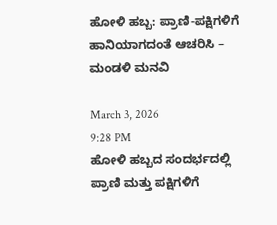ಹೋಳಿ ಹಬ್ಬ: ಪ್ರಾಣಿ-ಪಕ್ಷಿಗಳಿಗೆ ಹಾನಿಯಾಗದಂತೆ ಆಚರಿಸಿ – ಮಂಡಳಿ ಮನವಿ

March 3, 2026
9:28 PM
ಹೋಳಿ ಹಬ್ಬದ ಸಂದರ್ಭದಲ್ಲಿ ಪ್ರಾಣಿ ಮತ್ತು ಪಕ್ಷಿಗಳಿಗೆ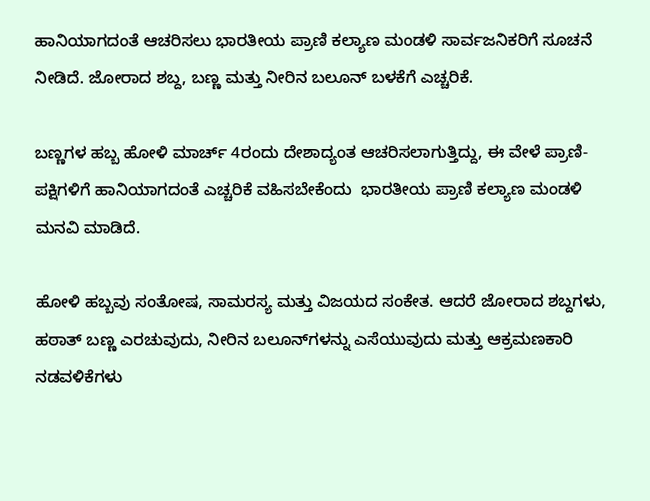ಹಾನಿಯಾಗದಂತೆ ಆಚರಿಸಲು ಭಾರತೀಯ ಪ್ರಾಣಿ ಕಲ್ಯಾಣ ಮಂಡಳಿ ಸಾರ್ವಜನಿಕರಿಗೆ ಸೂಚನೆ ನೀಡಿದೆ. ಜೋರಾದ ಶಬ್ದ, ಬಣ್ಣ ಮತ್ತು ನೀರಿನ ಬಲೂನ್ ಬಳಕೆಗೆ ಎಚ್ಚರಿಕೆ.

ಬಣ್ಣಗಳ ಹಬ್ಬ ಹೋಳಿ ಮಾರ್ಚ್ 4ರಂದು ದೇಶಾದ್ಯಂತ ಆಚರಿಸಲಾಗುತ್ತಿದ್ದು, ಈ ವೇಳೆ ಪ್ರಾಣಿ-ಪಕ್ಷಿಗಳಿಗೆ ಹಾನಿಯಾಗದಂತೆ ಎಚ್ಚರಿಕೆ ವಹಿಸಬೇಕೆಂದು  ಭಾರತೀಯ ಪ್ರಾಣಿ ಕಲ್ಯಾಣ ಮಂಡಳಿ ಮನವಿ ಮಾಡಿದೆ.

ಹೋಳಿ ಹಬ್ಬವು ಸಂತೋಷ, ಸಾಮರಸ್ಯ ಮತ್ತು ವಿಜಯದ ಸಂಕೇತ. ಆದರೆ ಜೋರಾದ ಶಬ್ದಗಳು, ಹಠಾತ್ ಬಣ್ಣ ಎರಚುವುದು, ನೀರಿನ ಬಲೂನ್‌ಗಳನ್ನು ಎಸೆಯುವುದು ಮತ್ತು ಆಕ್ರಮಣಕಾರಿ ನಡವಳಿಕೆಗಳು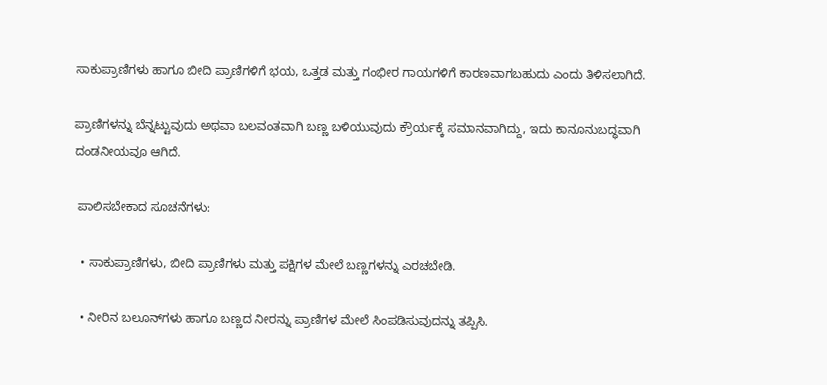ಸಾಕುಪ್ರಾಣಿಗಳು ಹಾಗೂ ಬೀದಿ ಪ್ರಾಣಿಗಳಿಗೆ ಭಯ, ಒತ್ತಡ ಮತ್ತು ಗಂಭೀರ ಗಾಯಗಳಿಗೆ ಕಾರಣವಾಗಬಹುದು ಎಂದು ತಿಳಿಸಲಾಗಿದೆ.

ಪ್ರಾಣಿಗಳನ್ನು ಬೆನ್ನಟ್ಟುವುದು ಅಥವಾ ಬಲವಂತವಾಗಿ ಬಣ್ಣ ಬಳಿಯುವುದು ಕ್ರೌರ್ಯಕ್ಕೆ ಸಮಾನವಾಗಿದ್ದು, ಇದು ಕಾನೂನುಬದ್ಧವಾಗಿ ದಂಡನೀಯವೂ ಆಗಿದೆ.

 ಪಾಲಿಸಬೇಕಾದ ಸೂಚನೆಗಳು:

  • ಸಾಕುಪ್ರಾಣಿಗಳು, ಬೀದಿ ಪ್ರಾಣಿಗಳು ಮತ್ತು ಪಕ್ಷಿಗಳ ಮೇಲೆ ಬಣ್ಣಗಳನ್ನು ಎರಚಬೇಡಿ.

  • ನೀರಿನ ಬಲೂನ್‌ಗಳು ಹಾಗೂ ಬಣ್ಣದ ನೀರನ್ನು ಪ್ರಾಣಿಗಳ ಮೇಲೆ ಸಿಂಪಡಿಸುವುದನ್ನು ತಪ್ಪಿಸಿ.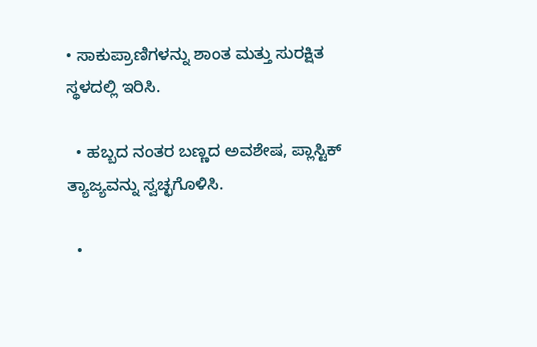• ಸಾಕುಪ್ರಾಣಿಗಳನ್ನು ಶಾಂತ ಮತ್ತು ಸುರಕ್ಷಿತ ಸ್ಥಳದಲ್ಲಿ ಇರಿಸಿ.

  • ಹಬ್ಬದ ನಂತರ ಬಣ್ಣದ ಅವಶೇಷ, ಪ್ಲಾಸ್ಟಿಕ್ ತ್ಯಾಜ್ಯವನ್ನು ಸ್ವಚ್ಛಗೊಳಿಸಿ.

  •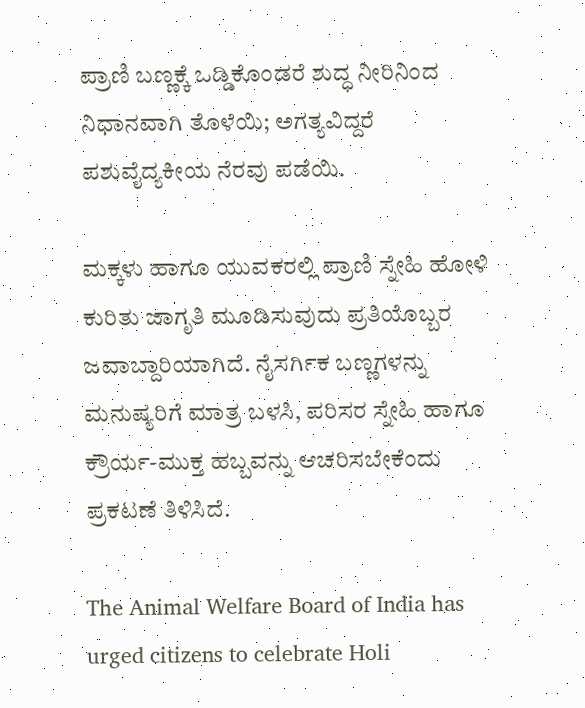ಪ್ರಾಣಿ ಬಣ್ಣಕ್ಕೆ ಒಡ್ಡಿಕೊಂಡರೆ ಶುದ್ಧ ನೀರಿನಿಂದ ನಿಧಾನವಾಗಿ ತೊಳೆಯಿ; ಅಗತ್ಯವಿದ್ದರೆ ಪಶುವೈದ್ಯಕೀಯ ನೆರವು ಪಡೆಯಿ.

ಮಕ್ಕಳು ಹಾಗೂ ಯುವಕರಲ್ಲಿ ಪ್ರಾಣಿ ಸ್ನೇಹಿ ಹೋಳಿ ಕುರಿತು ಜಾಗೃತಿ ಮೂಡಿಸುವುದು ಪ್ರತಿಯೊಬ್ಬರ ಜವಾಬ್ದಾರಿಯಾಗಿದೆ. ನೈಸರ್ಗಿಕ ಬಣ್ಣಗಳನ್ನು ಮನುಷ್ಯರಿಗೆ ಮಾತ್ರ ಬಳಸಿ, ಪರಿಸರ ಸ್ನೇಹಿ ಹಾಗೂ ಕ್ರೌರ್ಯ-ಮುಕ್ತ ಹಬ್ಬವನ್ನು ಆಚರಿಸಬೇಕೆಂದು ಪ್ರಕಟಣೆ ತಿಳಿಸಿದೆ.

The Animal Welfare Board of India has urged citizens to celebrate Holi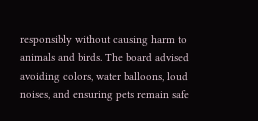responsibly without causing harm to animals and birds. The board advised avoiding colors, water balloons, loud noises, and ensuring pets remain safe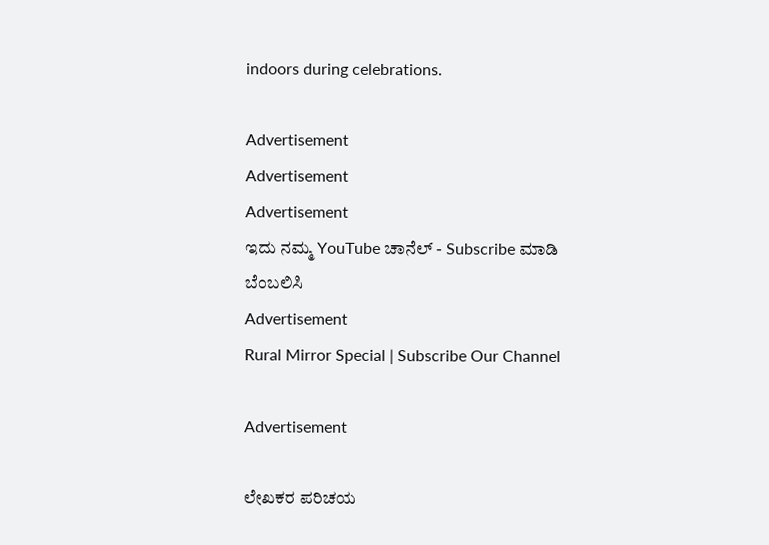indoors during celebrations.

Advertisement
Advertisement
Advertisement
ಇದು ನಮ್ಮ YouTube ಚಾನೆಲ್ - Subscribe ಮಾಡಿ ಬೆಂಬಲಿಸಿ
Advertisement
Rural Mirror Special | Subscribe Our Channel

Advertisement

ಲೇಖಕರ ಪರಿಚಯ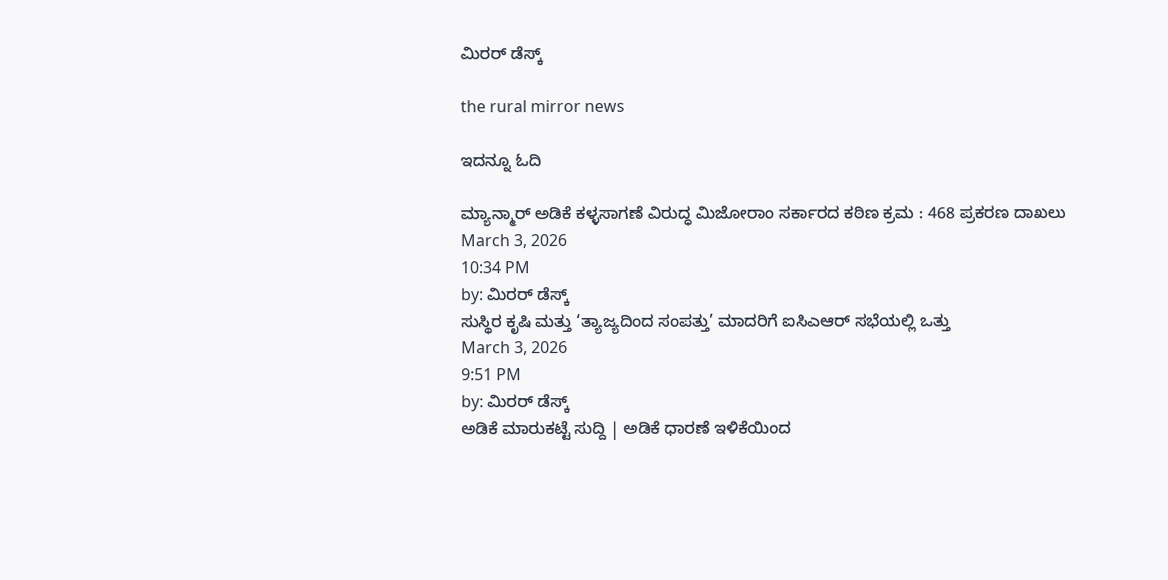ಮಿರರ್‌ ಡೆಸ್ಕ್

the rural mirror news

ಇದನ್ನೂ ಓದಿ

ಮ್ಯಾನ್ಮಾರ್ ಅಡಿಕೆ ಕಳ್ಳಸಾಗಣೆ ವಿರುದ್ಧ ಮಿಜೋರಾಂ ಸರ್ಕಾರದ ಕಠಿಣ ಕ್ರಮ : 468 ಪ್ರಕರಣ ದಾಖಲು
March 3, 2026
10:34 PM
by: ಮಿರರ್‌ ಡೆಸ್ಕ್
ಸುಸ್ಥಿರ ಕೃಷಿ ಮತ್ತು ‘ತ್ಯಾಜ್ಯದಿಂದ ಸಂಪತ್ತು’ ಮಾದರಿಗೆ ಐಸಿಎಆರ್ ಸಭೆಯಲ್ಲಿ ಒತ್ತು
March 3, 2026
9:51 PM
by: ಮಿರರ್‌ ಡೆಸ್ಕ್
ಅಡಿಕೆ ಮಾರುಕಟ್ಟೆ ಸುದ್ದಿ | ಅಡಿಕೆ ಧಾರಣೆ ಇಳಿಕೆಯಿಂದ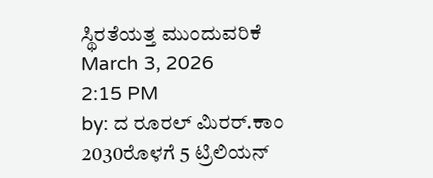ಸ್ಥಿರತೆಯತ್ತ ಮುಂದುವರಿಕೆ
March 3, 2026
2:15 PM
by: ದ ರೂರಲ್ ಮಿರರ್.ಕಾಂ
2030ರೊಳಗೆ 5 ಟ್ರಿಲಿಯನ್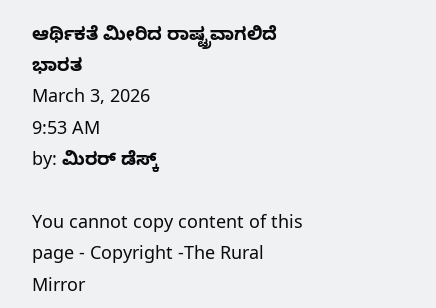ಆರ್ಥಿಕತೆ ಮೀರಿದ ರಾಷ್ಟ್ರವಾಗಲಿದೆ ಭಾರತ
March 3, 2026
9:53 AM
by: ಮಿರರ್‌ ಡೆಸ್ಕ್

You cannot copy content of this page - Copyright -The Rural Mirror